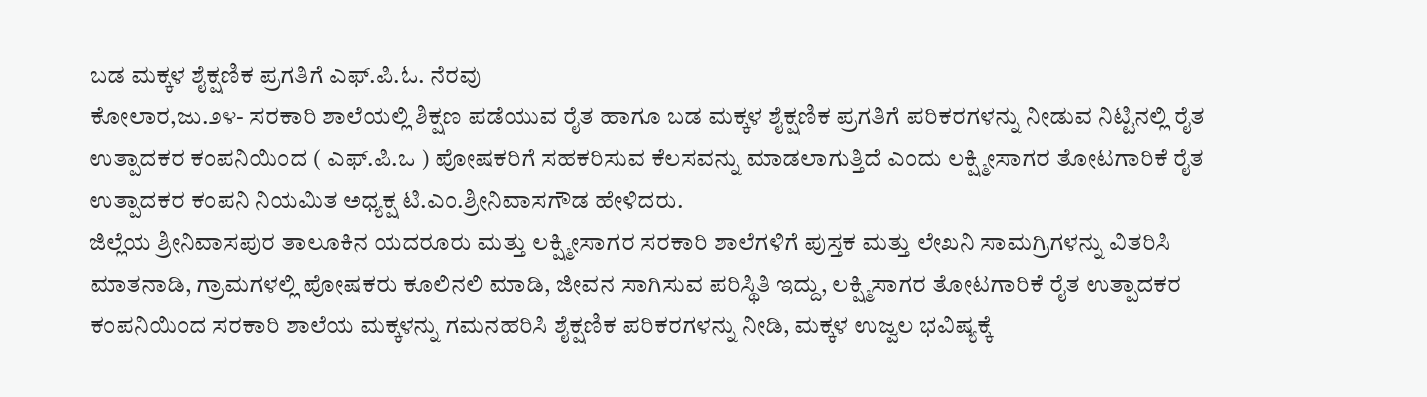ಬಡ ಮಕ್ಕಳ ಶೈಕ್ಷಣಿಕ ಪ್ರಗತಿಗೆ ಎಫ್.ಪಿ.ಓ. ನೆರವು
ಕೋಲಾರ,ಜು.೨೪- ಸರಕಾರಿ ಶಾಲೆಯಲ್ಲಿ ಶಿಕ್ಷಣ ಪಡೆಯುವ ರೈತ ಹಾಗೂ ಬಡ ಮಕ್ಕಳ ಶೈಕ್ಷಣಿಕ ಪ್ರಗತಿಗೆ ಪರಿಕರಗಳನ್ನು ನೀಡುವ ನಿಟ್ಟಿನಲ್ಲಿ ರೈತ ಉತ್ಪಾದಕರ ಕಂಪನಿಯಿಂದ ( ಎಫ್.ಪಿ.ಒ ) ಪೋಷಕರಿಗೆ ಸಹಕರಿಸುವ ಕೆಲಸವನ್ನು ಮಾಡಲಾಗುತ್ತಿದೆ ಎಂದು ಲಕ್ಷ್ಮೀಸಾಗರ ತೋಟಗಾರಿಕೆ ರೈತ ಉತ್ಪಾದಕರ ಕಂಪನಿ ನಿಯಮಿತ ಅಧ್ಯಕ್ಷ ಟಿ.ಎಂ.ಶ್ರೀನಿವಾಸಗೌಡ ಹೇಳಿದರು.
ಜಿಲ್ಲೆಯ ಶ್ರೀನಿವಾಸಪುರ ತಾಲೂಕಿನ ಯದರೂರು ಮತ್ತು ಲಕ್ಷ್ಮೀಸಾಗರ ಸರಕಾರಿ ಶಾಲೆಗಳಿಗೆ ಪುಸ್ತಕ ಮತ್ತು ಲೇಖನಿ ಸಾಮಗ್ರಿಗಳನ್ನು ವಿತರಿಸಿ ಮಾತನಾಡಿ, ಗ್ರಾಮಗಳಲ್ಲಿ ಪೋಷಕರು ಕೂಲಿನಲಿ ಮಾಡಿ, ಜೀವನ ಸಾಗಿಸುವ ಪರಿಸ್ಥಿತಿ ಇದ್ದು, ಲಕ್ಷ್ಮಿಸಾಗರ ತೋಟಗಾರಿಕೆ ರೈತ ಉತ್ಪಾದಕರ ಕಂಪನಿಯಿಂದ ಸರಕಾರಿ ಶಾಲೆಯ ಮಕ್ಕಳನ್ನು ಗಮನಹರಿಸಿ ಶೈಕ್ಷಣಿಕ ಪರಿಕರಗಳನ್ನು ನೀಡಿ, ಮಕ್ಕಳ ಉಜ್ವಲ ಭವಿಷ್ಯಕ್ಕೆ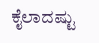ಕೈಲಾದಷ್ಟು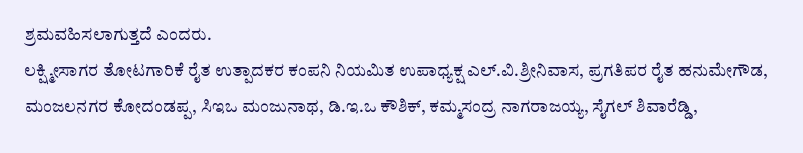ಶ್ರಮವಹಿಸಲಾಗುತ್ತದೆ ಎಂದರು.
ಲಕ್ಷ್ಮೀಸಾಗರ ತೋಟಗಾರಿಕೆ ರೈತ ಉತ್ಪಾದಕರ ಕಂಪನಿ ನಿಯಮಿತ ಉಪಾಧ್ಯಕ್ಷ ಎಲ್.ವಿ.ಶ್ರೀನಿವಾಸ, ಪ್ರಗತಿಪರ ರೈತ ಹನುಮೇಗೌಡ, ಮಂಜಲನಗರ ಕೋದಂಡಪ್ಪ, ಸಿಇಒ ಮಂಜುನಾಥ, ಡಿ.ಇ.ಒ ಕೌಶಿಕ್, ಕಮ್ಮಸಂದ್ರ ನಾಗರಾಜಯ್ಯ, ಸೈಗಲ್ ಶಿವಾರೆಡ್ಡಿ,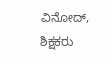ವಿನೋದ್, ಶಿಕ್ಷಕರು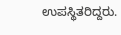ಉಪಸ್ಥಿತರಿದ್ದರು.